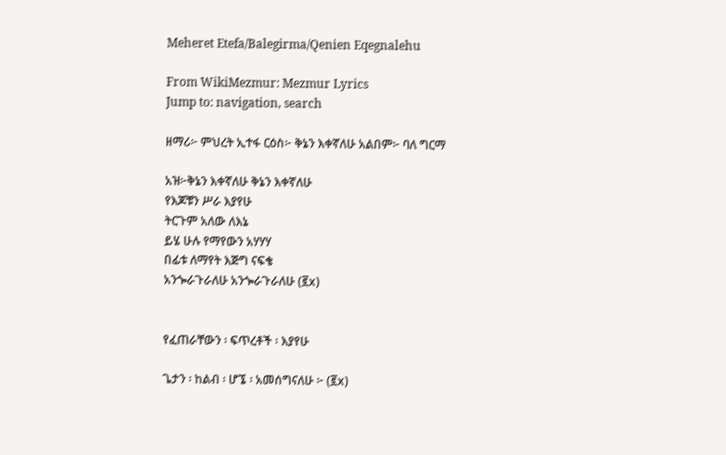Meheret Etefa/Balegirma/Qenien Eqegnalehu

From WikiMezmur: Mezmur Lyrics
Jump to: navigation, search

ዘማሪ፦ ምህረት ኢተፋ ርዕስ፦ ቅኔን እቀኛለሁ አልበም፦ ባለ ግርማ

አዝ፦ቅኔን እቀኛለሁ ቅኔን እቀኛለሁ
የእጆቹን ሥራ እያየሁ
ትርጉም አለው ለእኔ
ይሄ ሁሉ የማየውን አሃሃሃ
በፊቱ ለማየት እጅግ ናፍቄ
አንጐራጉራለሁ አንጐራጉራለሁ (፪x)


የፈጠራቸውን ፡ ፍጥረቶች ፡ እያየሁ

ጌታን ፡ ከልብ ፡ ሆኜ ፡ አመሰግናለሁ ፦ (፪x)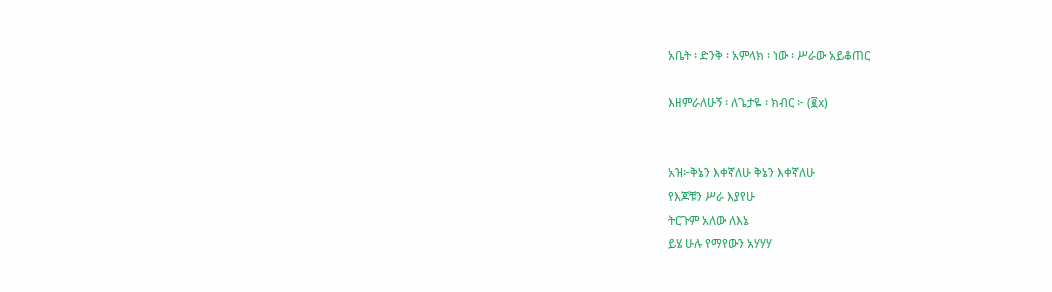አቤት ፡ ድንቅ ፡ አምላክ ፡ ነው ፡ ሥራው አይቆጠር

እዘምራለሁኝ ፡ ለጌታዬ ፡ ክብር ፦ (፪x)


አዝ፦ቅኔን እቀኛለሁ ቅኔን እቀኛለሁ
የእጆቹን ሥራ እያየሁ
ትርጉም አለው ለእኔ
ይሄ ሁሉ የማየውን አሃሃሃ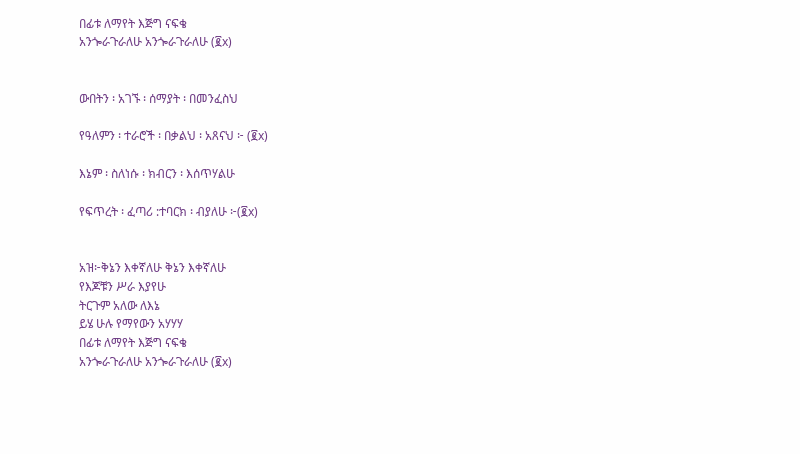በፊቱ ለማየት እጅግ ናፍቄ
አንጐራጉራለሁ አንጐራጉራለሁ (፪x)


ውበትን ፡ አገኙ ፡ ሰማያት ፡ በመንፈስህ

የዓለምን ፡ ተራሮች ፡ በቃልህ ፡ አጸናህ ፦ (፪x)

እኔም ፡ ስለነሱ ፡ ክብርን ፡ እሰጥሃልሁ

የፍጥረት ፡ ፈጣሪ :ተባርክ ፡ ብያለሁ ፦(፪x)


አዝ፦ቅኔን እቀኛለሁ ቅኔን እቀኛለሁ
የእጆቹን ሥራ እያየሁ
ትርጉም አለው ለእኔ
ይሄ ሁሉ የማየውን አሃሃሃ
በፊቱ ለማየት እጅግ ናፍቄ
አንጐራጉራለሁ አንጐራጉራለሁ (፪x)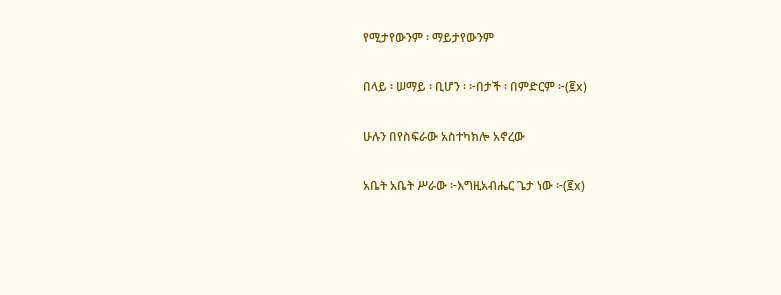የሚታየውንም ፡ ማይታየውንም

በላይ ፡ ሠማይ ፡ ቢሆን ፡ ፦በታች ፡ በምድርም ፦(፪x)

ሁሉን በየስፍራው አስተካክሎ አኖረው

አቤት አቤት ሥራው ፦እግዚአብሔር ጌታ ነው ፦(፪x)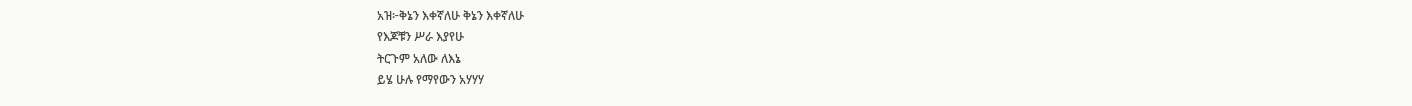አዝ፦ቅኔን እቀኛለሁ ቅኔን እቀኛለሁ
የእጆቹን ሥራ እያየሁ
ትርጉም አለው ለእኔ
ይሄ ሁሉ የማየውን አሃሃሃ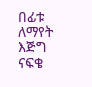በፊቱ ለማየት እጅግ ናፍቄ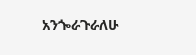አንጐራጉራለሁ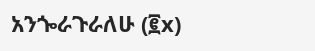አንጐራጉራለሁ (፪x)